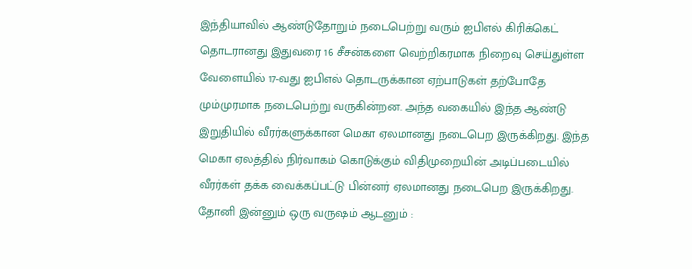இந்தியாவில் ஆண்டுதோறும் நடைபெற்று வரும் ஐபிஎல் கிரிக்கெட் தொடரானது இதுவரை 16 சீசன்களை வெற்றிகரமாக நிறைவு செய்துள்ள வேளையில் 17-வது ஐபிஎல் தொடருக்கான ஏற்பாடுகள் தற்போதே மும்முரமாக நடைபெற்று வருகின்றன. அந்த வகையில் இந்த ஆண்டு இறுதியில் வீரர்களுக்கான மெகா ஏலமானது நடைபெற இருக்கிறது. இந்த மெகா ஏலத்தில் நிர்வாகம் கொடுக்கும் விதிமுறையின் அடிப்படையில் வீரர்கள் தக்க வைக்கப்பட்டு பின்னர் ஏலமானது நடைபெற இருக்கிறது.
தோனி இன்னும் ஒரு வருஷம் ஆடனும் :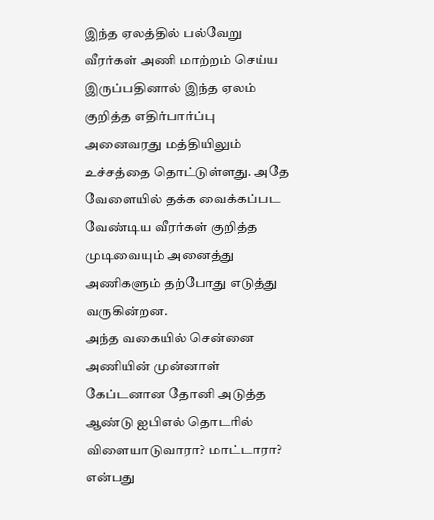இந்த ஏலத்தில் பல்வேறு வீரர்கள் அணி மாற்றம் செய்ய இருப்பதினால் இந்த ஏலம் குறித்த எதிர்பார்ப்பு அனைவரது மத்தியிலும் உச்சத்தை தொட்டுள்ளது. அதே வேளையில் தக்க வைக்கப்பட வேண்டிய வீரர்கள் குறித்த முடிவையும் அனைத்து அணிகளும் தற்போது எடுத்து வருகின்றன.
அந்த வகையில் சென்னை அணியின் முன்னாள் கேப்டனான தோனி அடுத்த ஆண்டு ஐபிஎல் தொடரில் விளையாடுவாரா? மாட்டாரா? என்பது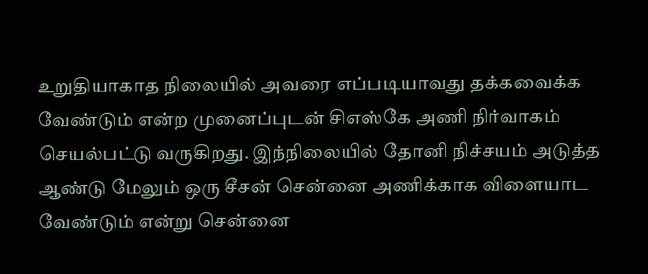உறுதியாகாத நிலையில் அவரை எப்படியாவது தக்கவைக்க வேண்டும் என்ற முனைப்புடன் சிஎஸ்கே அணி நிர்வாகம் செயல்பட்டு வருகிறது. இந்நிலையில் தோனி நிச்சயம் அடுத்த ஆண்டு மேலும் ஒரு சீசன் சென்னை அணிக்காக விளையாட வேண்டும் என்று சென்னை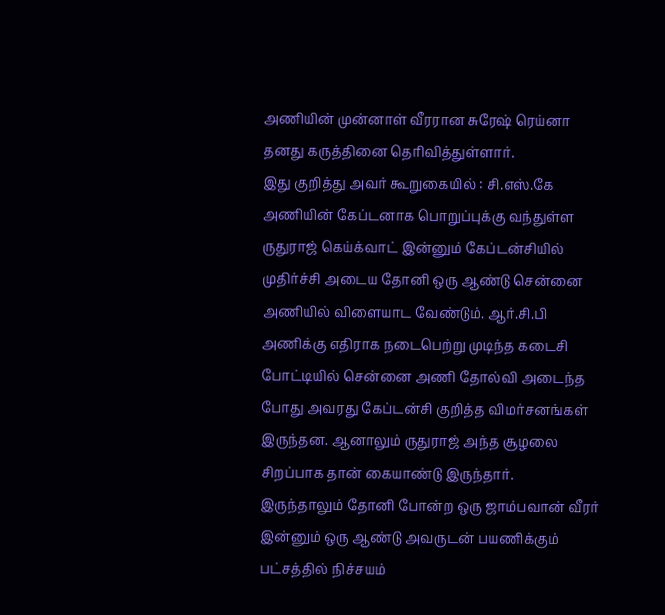அணியின் முன்னாள் வீரரான சுரேஷ் ரெய்னா தனது கருத்தினை தெரிவித்துள்ளார்.
இது குறித்து அவர் கூறுகையில் : சி.எஸ்.கே அணியின் கேப்டனாக பொறுப்புக்கு வந்துள்ள ருதுராஜ் கெய்க்வாட் இன்னும் கேப்டன்சியில் முதிர்ச்சி அடைய தோனி ஒரு ஆண்டு சென்னை அணியில் விளையாட வேண்டும். ஆர்.சி.பி அணிக்கு எதிராக நடைபெற்று முடிந்த கடைசி போட்டியில் சென்னை அணி தோல்வி அடைந்த போது அவரது கேப்டன்சி குறித்த விமர்சனங்கள் இருந்தன. ஆனாலும் ருதுராஜ் அந்த சூழலை சிறப்பாக தான் கையாண்டு இருந்தார்.
இருந்தாலும் தோனி போன்ற ஒரு ஜாம்பவான் வீரர் இன்னும் ஒரு ஆண்டு அவருடன் பயணிக்கும் பட்சத்தில் நிச்சயம்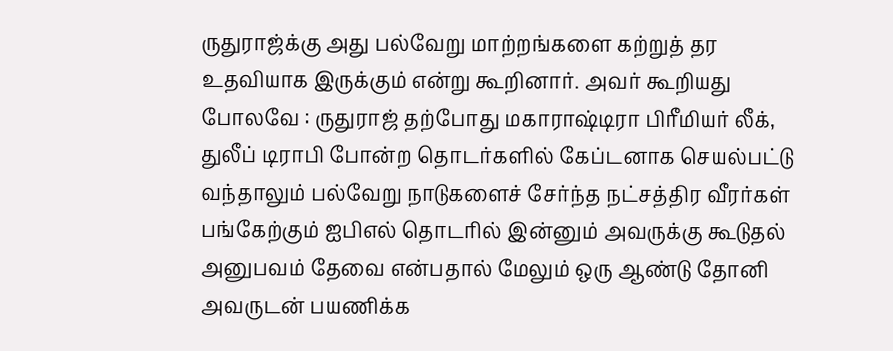ருதுராஜ்க்கு அது பல்வேறு மாற்றங்களை கற்றுத் தர உதவியாக இருக்கும் என்று கூறினார். அவர் கூறியது போலவே : ருதுராஜ் தற்போது மகாராஷ்டிரா பிரீமியர் லீக், துலீப் டிராபி போன்ற தொடர்களில் கேப்டனாக செயல்பட்டு வந்தாலும் பல்வேறு நாடுகளைச் சேர்ந்த நட்சத்திர வீரர்கள் பங்கேற்கும் ஐபிஎல் தொடரில் இன்னும் அவருக்கு கூடுதல் அனுபவம் தேவை என்பதால் மேலும் ஒரு ஆண்டு தோனி அவருடன் பயணிக்க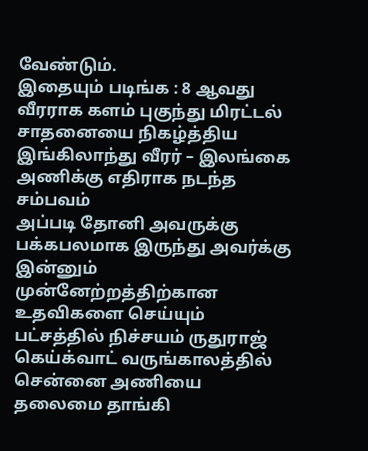வேண்டும்.
இதையும் படிங்க : 8 ஆவது வீரராக களம் புகுந்து மிரட்டல் சாதனையை நிகழ்த்திய இங்கிலாந்து வீரர் – இலங்கை அணிக்கு எதிராக நடந்த சம்பவம்
அப்படி தோனி அவருக்கு பக்கபலமாக இருந்து அவர்க்கு இன்னும் முன்னேற்றத்திற்கான உதவிகளை செய்யும் பட்சத்தில் நிச்சயம் ருதுராஜ் கெய்க்வாட் வருங்காலத்தில் சென்னை அணியை தலைமை தாங்கி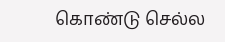கொண்டு செல்ல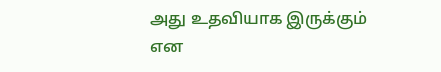அது உதவியாக இருக்கும் என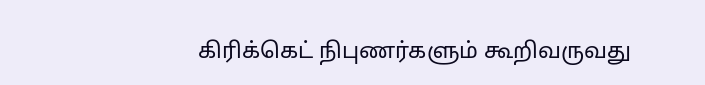கிரிக்கெட் நிபுணர்களும் கூறிவருவது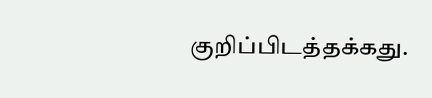குறிப்பிடத்தக்கது.